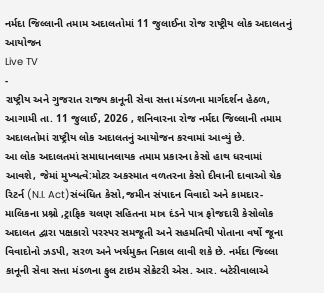નર્મદા જિલ્લાની તમામ અદાલતોમાં 11 જુલાઈના રોજ રાષ્ટ્રીય લોક અદાલતનું આયોજન
Live TV
-
રાષ્ટ્રીય અને ગુજરાત રાજ્ય કાનૂની સેવા સત્તા મંડળના માર્ગદર્શન હેઠળ, આગામી તા. 11 જુલાઈ, 2026 , શનિવારના રોજ નર્મદા જિલ્લાની તમામ અદાલતોમાં રાષ્ટ્રીય લોક અદાલતનું આયોજન કરવામાં આવ્યું છે.
આ લોક અદાલતમાં સમાધાનલાયક તમામ પ્રકારના કેસો હાથ ધરવામાં આવશે, જેમાં મુખ્યત્વે:મોટર અકસ્માત વળતરના કેસો દીવાની દાવાઓ ચેક રિટર્ન (N.I. Act)સંબંધિત કેસો,જમીન સંપાદન વિવાદો અને કામદાર-માલિકના પ્રશ્નો ,ટ્રાફિક ચલણ સહિતના માત્ર દંડને પાત્ર ફોજદારી કેસોલોક અદાલત દ્વારા પક્ષકારો પરસ્પર સમજૂતી અને સહમતિથી પોતાના વર્ષો જૂના વિવાદોનો ઝડપી, સરળ અને ખર્ચમુક્ત નિકાલ લાવી શકે છે. નર્મદા જિલ્લા કાનૂની સેવા સત્તા મંડળના ફુલ ટાઇમ સેક્રેટરી એસ. આર. બટેરીવાલાએ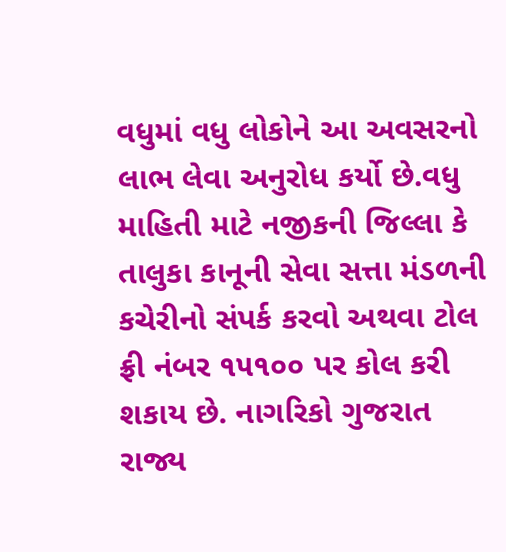વધુમાં વધુ લોકોને આ અવસરનો લાભ લેવા અનુરોધ કર્યો છે.વધુ માહિતી માટે નજીકની જિલ્લા કે તાલુકા કાનૂની સેવા સત્તા મંડળની કચેરીનો સંપર્ક કરવો અથવા ટોલ ફ્રી નંબર ૧૫૧૦૦ પર કોલ કરી શકાય છે. નાગરિકો ગુજરાત રાજ્ય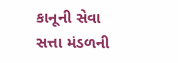કાનૂની સેવા સત્તા મંડળની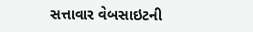સત્તાવાર વેબસાઇટની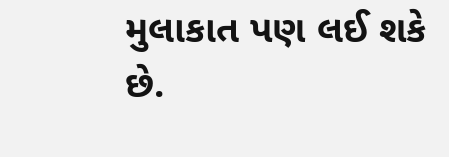મુલાકાત પણ લઈ શકે છે.